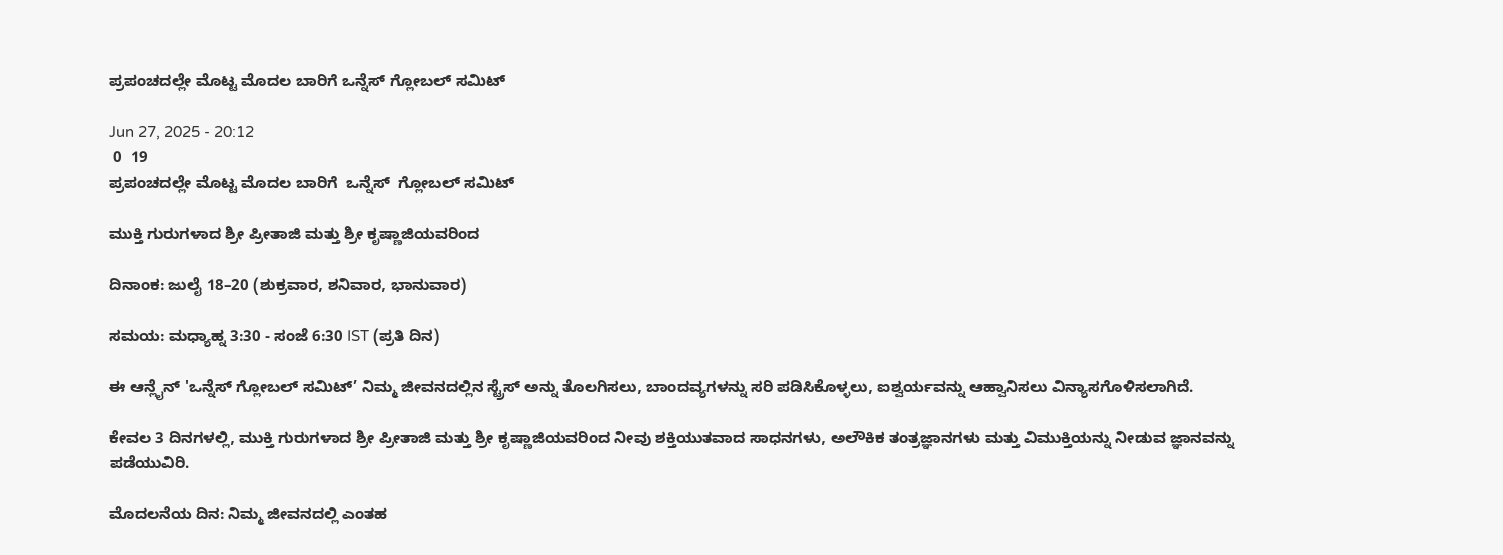ಪ್ರಪಂಚದಲ್ಲೇ ಮೊಟ್ಟ ಮೊದಲ ಬಾರಿಗೆ ಒನ್ನೆಸ್ ಗ್ಲೋಬಲ್ ಸಮಿಟ್

Jun 27, 2025 - 20:12
 0  19
ಪ್ರಪಂಚದಲ್ಲೇ ಮೊಟ್ಟ ಮೊದಲ ಬಾರಿಗೆ  ಒನ್ನೆಸ್  ಗ್ಲೋಬಲ್ ಸಮಿಟ್

ಮುಕ್ತಿ ಗುರುಗಳಾದ ಶ್ರೀ ಪ್ರೀತಾಜಿ ಮತ್ತು ಶ್ರೀ ಕೃಷ್ಣಾಜಿಯವರಿಂದ

ದಿನಾಂಕ: ಜುಲೈ 18–20 (ಶುಕ್ರವಾರ, ಶನಿವಾರ, ಭಾನುವಾರ)

ಸಮಯ: ಮಧ್ಯಾಹ್ನ 3:30 - ಸಂಜೆ 6:30 IST (ಪ್ರತಿ ದಿನ)

ಈ ಆನ್ಲೈನ್ 'ಒನ್ನೆಸ್ ಗ್ಲೋಬಲ್ ಸಮಿಟ್’ ನಿಮ್ಮ ಜೀವನದಲ್ಲಿನ ಸ್ಟ್ರೆಸ್ ಅನ್ನು ತೊಲಗಿಸಲು, ಬಾಂದವ್ಯಗಳನ್ನು ಸರಿ ಪಡಿಸಿಕೊಳ್ಳಲು, ಐಶ್ವರ್ಯವನ್ನು ಆಹ್ವಾನಿಸಲು ವಿನ್ಯಾಸಗೊಳಿಸಲಾಗಿದೆ.

ಕೇವಲ 3 ದಿನಗಳಲ್ಲಿ, ಮುಕ್ತಿ ಗುರುಗಳಾದ ಶ್ರೀ ಪ್ರೀತಾಜಿ ಮತ್ತು ಶ್ರೀ ಕೃಷ್ಣಾಜಿಯವರಿಂದ ನೀವು ಶಕ್ತಿಯುತವಾದ ಸಾಧನಗಳು, ಅಲೌಕಿಕ ತಂತ್ರಜ್ಞಾನಗಳು ಮತ್ತು ವಿಮುಕ್ತಿಯನ್ನು ನೀಡುವ ಜ್ಞಾನವನ್ನು ಪಡೆಯುವಿರಿ.

ಮೊದಲನೆಯ ದಿನ: ನಿಮ್ಮ ಜೀವನದಲ್ಲಿ ಎಂತಹ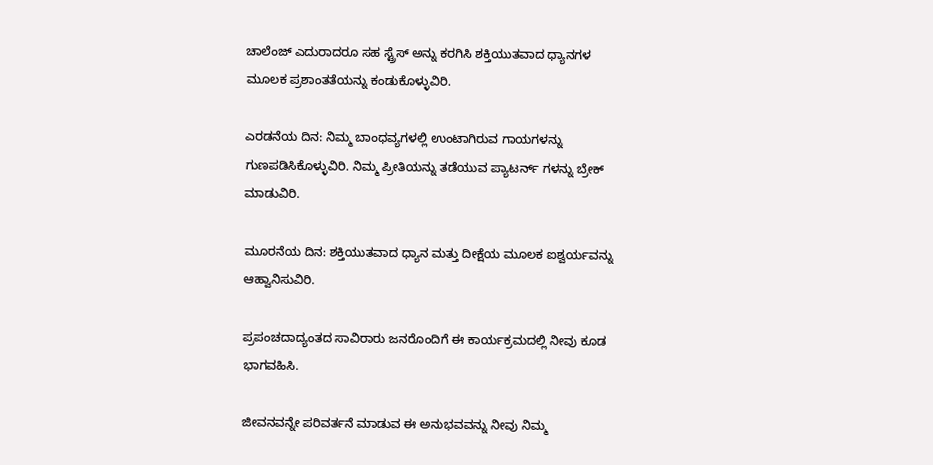ಚಾಲೆಂಜ್ ಎದುರಾದರೂ ಸಹ ಸ್ಟ್ರೆಸ್ ಅನ್ನು ಕರಗಿಸಿ ಶಕ್ತಿಯುತವಾದ ಧ್ಯಾನಗಳ ಮೂಲಕ ಪ್ರಶಾಂತತೆಯನ್ನು ಕಂಡುಕೊಳ್ಳುವಿರಿ.

ಎರಡನೆಯ ದಿನ: ನಿಮ್ಮ ಬಾಂಧವ್ಯಗಳಲ್ಲಿ ಉಂಟಾಗಿರುವ ಗಾಯಗಳನ್ನು ಗುಣಪಡಿಸಿಕೊಳ್ಳುವಿರಿ. ನಿಮ್ಮ ಪ್ರೀತಿಯನ್ನು ತಡೆಯುವ ಪ್ಯಾಟರ್ನ್ ಗಳನ್ನು ಬ್ರೇಕ್ ಮಾಡುವಿರಿ.

ಮೂರನೆಯ ದಿನ: ಶಕ್ತಿಯುತವಾದ ಧ್ಯಾನ ಮತ್ತು ದೀಕ್ಷೆಯ ಮೂಲಕ ಐಶ್ವರ್ಯವನ್ನು ಆಹ್ವಾನಿಸುವಿರಿ.

ಪ್ರಪಂಚದಾದ್ಯಂತದ ಸಾವಿರಾರು ಜನರೊಂದಿಗೆ ಈ ಕಾರ್ಯಕ್ರಮದಲ್ಲಿ ನೀವು ಕೂಡ ಭಾಗವಹಿಸಿ.

ಜೀವನವನ್ನೇ ಪರಿವರ್ತನೆ ಮಾಡುವ ಈ ಅನುಭವವನ್ನು ನೀವು ನಿಮ್ಮ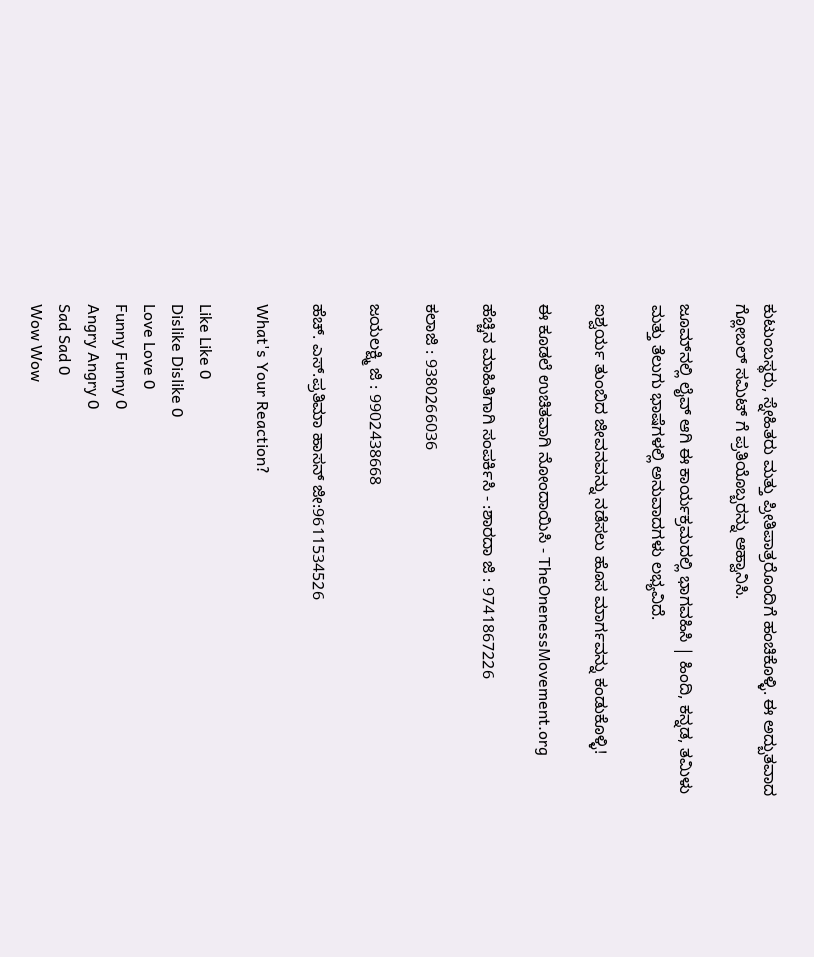ಕುಟುಂಬಸ್ಥರು, ಸ್ನೇಹಿತರು ಮತ್ತು ಪ್ರೀತಿಪಾತ್ರರೊಂದಿಗೆ ಹಂಚಿಕೊಳ್ಳಿ. ಈ ಅದ್ಬುತವಾದ ಗ್ಲೋಬಲ್ ಸಮಿಟ್ ಗೆ ಪ್ರತಿಯೊಬ್ಬರನ್ನು ಆಹ್ವಾನಿಸಿ.

ಜೂಮ್‌ನಲ್ಲಿ ಲೈವ್ ಆಗಿ ಈ ಕಾರ್ಯಕ್ರಮದಲ್ಲಿ ಭಾಗವಹಿಸಿ | ಹಿಂದಿ, ಕನ್ನಡ, ತಮಿಳು ಮತ್ತು ತೆಲುಗು ಭಾಷೆಗಳಲ್ಲಿ ಅನುವಾದಗಳು ಲಭ್ಯವಿದೆ.

ಐಶ್ವರ್ಯ ತುಂಬಿದ ಜೀವನವನ್ನು ನಡೆಸಲು ಹೊಸ ಮಾರ್ಗವನ್ನು ಕಂಡುಕೊಳ್ಳಿ!

ಈ ಕೂಡಲೆ ಉಚಿತವಾಗಿ ನೋಂದಾಯಿಸಿ - TheOnenessMovement.org

ಹೆಚ್ಚಿನ ಮಾಹಿತಿಗಾಗಿ ಸಂಪರ್ಕಿಸಿ - :ಶಾರದಾ ಜಿ : 9741867226

ಕಲಾಜಿ : 9380266036

ಜಯಲಕ್ಷ್ಮಿ ಜಿ : 9902438668

ಹೆಚ್. ಎಸ್.ಪ್ರತಿಮಾ ಹಾಸನ್ ಜೀ:9611534526

What's Your Reaction?

Like Like 0
Dislike Dislike 0
Love Love 0
Funny Funny 0
Angry Angry 0
Sad Sad 0
Wow Wow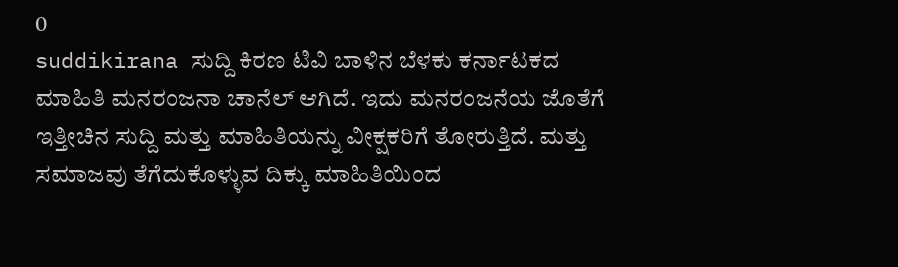0
suddikirana ಸುದ್ದಿ ಕಿರಣ ಟಿವಿ ಬಾಳಿನ ಬೆಳಕು ಕರ್ನಾಟಕದ ಮಾಹಿತಿ ಮನರಂಜನಾ ಚಾನೆಲ್ ಆಗಿದೆ. ಇದು ಮನರಂಜನೆಯ ಜೊತೆಗೆ ಇತ್ತೀಚಿನ ಸುದ್ದಿ ಮತ್ತು ಮಾಹಿತಿಯನ್ನು ವೀಕ್ಷಕರಿಗೆ ತೋರುತ್ತಿದೆ. ಮತ್ತು ಸಮಾಜವು ತೆಗೆದುಕೊಳ್ಳುವ ದಿಕ್ಕು ಮಾಹಿತಿಯಿಂದ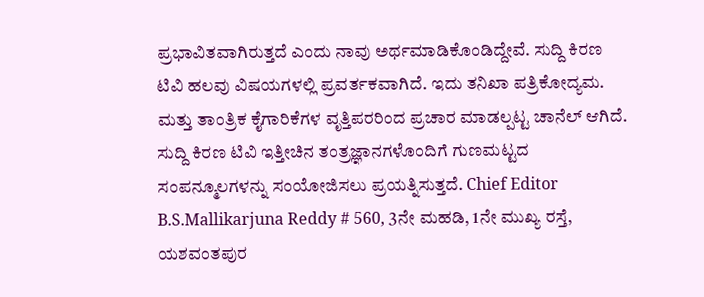ಪ್ರಭಾವಿತವಾಗಿರುತ್ತದೆ ಎಂದು ನಾವು ಅರ್ಥಮಾಡಿಕೊಂಡಿದ್ದೇವೆ. ಸುದ್ದಿ ಕಿರಣ ಟಿವಿ ಹಲವು ವಿಷಯಗಳಲ್ಲಿ ಪ್ರವರ್ತಕವಾಗಿದೆ. ಇದು ತನಿಖಾ ಪತ್ರಿಕೋದ್ಯಮ. ಮತ್ತು ತಾಂತ್ರಿಕ ಕೈಗಾರಿಕೆಗಳ ವೃತ್ತಿಪರರಿಂದ ಪ್ರಚಾರ ಮಾಡಲ್ಪಟ್ಟ ಚಾನೆಲ್ ಆಗಿದೆ. ಸುದ್ದಿ ಕಿರಣ ಟಿವಿ ಇತ್ತೀಚಿನ ತಂತ್ರಜ್ಞಾನಗಳೊಂದಿಗೆ ಗುಣಮಟ್ಟದ ಸಂಪನ್ಮೂಲಗಳನ್ನು ಸಂಯೋಜಿಸಲು ಪ್ರಯತ್ನಿಸುತ್ತದೆ. Chief Editor B.S.Mallikarjuna Reddy # 560, 3ನೇ ಮಹಡಿ, 1ನೇ ಮುಖ್ಯ ರಸ್ತೆ, ಯಶವಂತಪುರ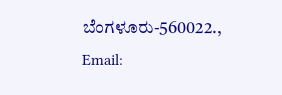ಬೆಂಗಳೂರು-560022., Email: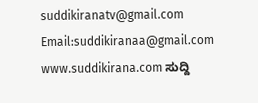suddikiranatv@gmail.com Email:suddikiranaa@gmail.com www.suddikirana.com ಸುದ್ದಿ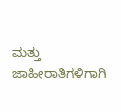ಮತ್ತು ಜಾಹೀರಾತಿಗಳಿಗಾಗಿ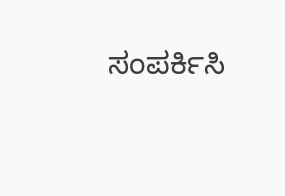ಸಂಪರ್ಕಿಸಿ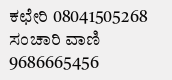ಕಛೇರಿ 08041505268 ಸಂಚಾರಿ ವಾಣಿ 9686665456